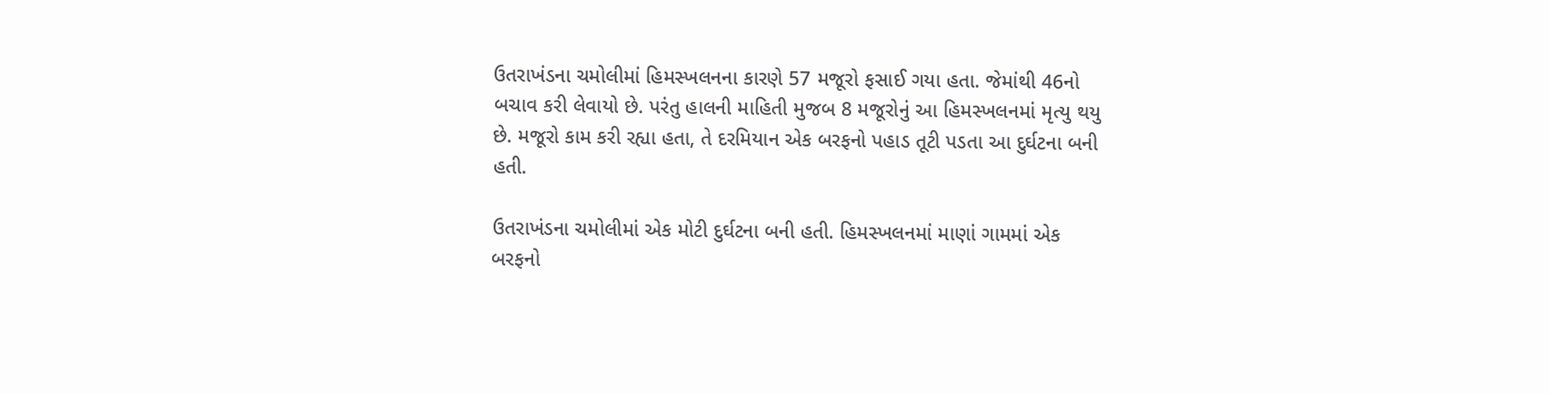ઉતરાખંડના ચમોલીમાં હિમસ્ખલનના કારણે 57 મજૂરો ફસાઈ ગયા હતા. જેમાંથી 46નો બચાવ કરી લેવાયો છે. પરંતુ હાલની માહિતી મુજબ 8 મજૂરોનું આ હિમસ્ખલનમાં મૃત્યુ થયુ છે. મજૂરો કામ કરી રહ્યા હતા, તે દરમિયાન એક બરફનો પહાડ તૂટી પડતા આ દુર્ઘટના બની હતી.

ઉતરાખંડના ચમોલીમાં એક મોટી દુર્ઘટના બની હતી. હિમસ્ખલનમાં માણાં ગામમાં એક બરફનો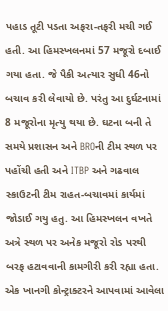પહાડ તૂટી પડતા અફરા-તફરી મચી ગઈ હતી. આ હિમસ્ખલનમાં 57 મજૂરો દબાઈ ગયા હતા. જે પૈકી અત્યાર સુધી 46નો બચાવ કરી લેવાયો છે. પરંતુ આ દુર્ઘટનામાં 8 મજૂરોના મૃત્યુ થયા છે. ઘટના બની તે સમયે પ્રશાસન અને BROની ટીમ સ્થળ પર પહોંચી હતી અને ITBP અને ગઢવાલ સ્કાઉટની ટીમ રાહત-બચાવમાં કાર્યમાં જોડાઈ ગયુ હતુ. આ હિમસ્ખલન વખતે અત્રે સ્થળ પર અનેક મજૂરો રોડ પરથી બરફ હટાવવાની કામગીરી કરી રહ્યા હતા. એક ખાનગી કોન્ટ્રાક્ટરને આપવામાં આવેલા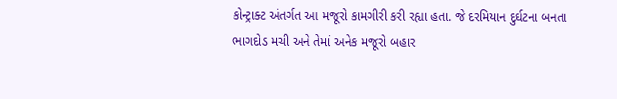કોન્ટ્રાક્ટ અંતર્ગત આ મજૂરો કામગીરી કરી રહ્યા હતા. જે દરમિયાન દુર્ઘટના બનતા ભાગદોડ મચી અને તેમાં અનેક મજૂરો બહાર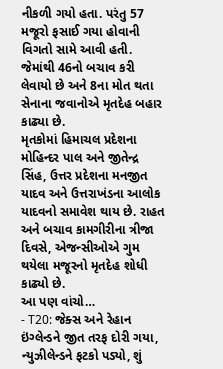નીકળી ગયો હતા. પરંતુ 57 મજૂરો ફસાઈ ગયા હોવાની વિગતો સામે આવી હતી. જેમાંથી 46નો બચાવ કરી લેવાયો છે અને 8ના મોત થતા સેનાના જવાનોએ મૃતદેહ બહાર કાઢ્યા છે.
મૃતકોમાં હિમાચલ પ્રદેશના મોહિન્દર પાલ અને જીતેન્દ્ર સિંહ, ઉત્તર પ્રદેશના મનજીત યાદવ અને ઉત્તરાખંડના આલોક યાદવનો સમાવેશ થાય છે. રાહત અને બચાવ કામગીરીના ત્રીજા દિવસે, એજન્સીઓએ ગુમ થયેલા મજૂરનો મૃતદેહ શોધી કાઢ્યો છે.
આ પણ વાંચો…
- T20: જેક્સ અને રેહાન ઇંગ્લેન્ડને જીત તરફ દોરી ગયા, ન્યુઝીલેન્ડને ફટકો પડ્યો, શું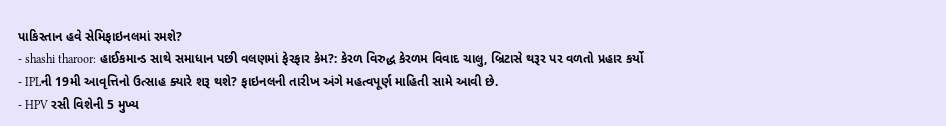પાકિસ્તાન હવે સેમિફાઇનલમાં રમશે?
- shashi tharoor: હાઈકમાન્ડ સાથે સમાધાન પછી વલણમાં ફેરફાર કેમ?: કેરળ વિરુદ્ધ કેરળમ વિવાદ ચાલુ, બ્રિટાસે થરૂર પર વળતો પ્રહાર કર્યો
- IPLની 19મી આવૃત્તિનો ઉત્સાહ ક્યારે શરૂ થશે? ફાઇનલની તારીખ અંગે મહત્વપૂર્ણ માહિતી સામે આવી છે.
- HPV રસી વિશેની 5 મુખ્ય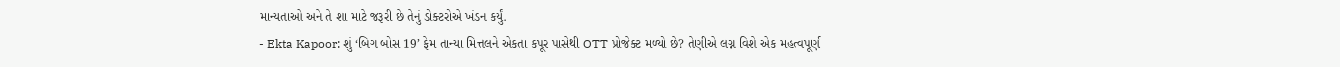માન્યતાઓ અને તે શા માટે જરૂરી છે તેનું ડોક્ટરોએ ખંડન કર્યું.
- Ekta Kapoor: શું ‘બિગ બોસ 19’ ફેમ તાન્યા મિત્તલને એકતા કપૂર પાસેથી OTT પ્રોજેક્ટ મળ્યો છે? તેણીએ લગ્ન વિશે એક મહત્વપૂર્ણ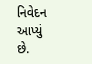નિવેદન આપ્યું છે.